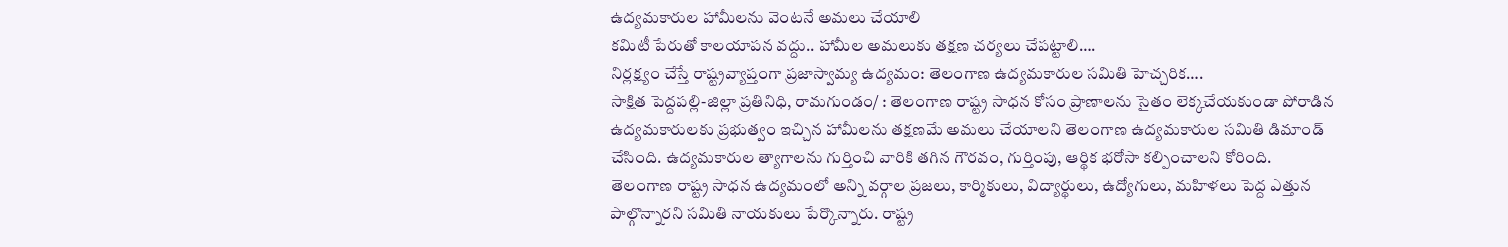ఉద్యమకారుల హామీలను వెంటనే అమలు చేయాలి
కమిటీ పేరుతో కాలయాపన వద్దు.. హామీల అమలుకు తక్షణ చర్యలు చేపట్టాలి….
నిర్లక్ష్యం చేస్తే రాష్ట్రవ్యాప్తంగా ప్రజాస్వామ్య ఉద్యమం: తెలంగాణ ఉద్యమకారుల సమితి హెచ్చరిక….
సాక్షిత పెద్దపల్లి-జిల్లా ప్రతినిధి, రామగుండం/ : తెలంగాణ రాష్ట్ర సాధన కోసం ప్రాణాలను సైతం లెక్కచేయకుండా పోరాడిన ఉద్యమకారులకు ప్రభుత్వం ఇచ్చిన హామీలను తక్షణమే అమలు చేయాలని తెలంగాణ ఉద్యమకారుల సమితి డిమాండ్ చేసింది. ఉద్యమకారుల త్యాగాలను గుర్తించి వారికి తగిన గౌరవం, గుర్తింపు, ఆర్థిక భరోసా కల్పించాలని కోరింది.
తెలంగాణ రాష్ట్ర సాధన ఉద్యమంలో అన్ని వర్గాల ప్రజలు, కార్మికులు, విద్యార్థులు, ఉద్యోగులు, మహిళలు పెద్ద ఎత్తున పాల్గొన్నారని సమితి నాయకులు పేర్కొన్నారు. రాష్ట్ర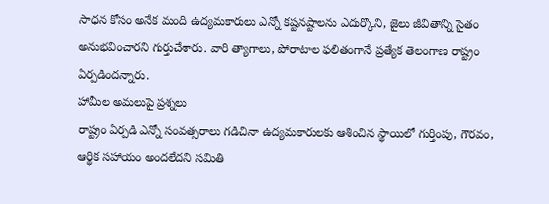సాధన కోసం అనేక మంది ఉద్యమకారులు ఎన్నో కష్టనష్టాలను ఎదుర్కొని, జైలు జీవితాన్ని సైతం అనుభవించారని గుర్తుచేశారు. వారి త్యాగాలు, పోరాటాల ఫలితంగానే ప్రత్యేక తెలంగాణ రాష్ట్రం ఏర్పడిందన్నారు.
హామీల అమలుపై ప్రశ్నలు
రాష్ట్రం ఏర్పడి ఎన్నో సంవత్సరాలు గడిచినా ఉద్యమకారులకు ఆశించిన స్థాయిలో గుర్తింపు, గౌరవం, ఆర్థిక సహాయం అందలేదని సమితి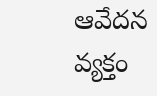ఆవేదన వ్యక్తం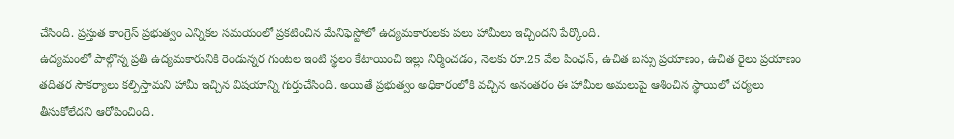చేసింది. ప్రస్తుత కాంగ్రెస్ ప్రభుత్వం ఎన్నికల సమయంలో ప్రకటించిన మేనిఫెస్టోలో ఉద్యమకారులకు పలు హామీలు ఇచ్చిందని పేర్కొంది.
ఉద్యమంలో పాల్గొన్న ప్రతి ఉద్యమకారునికి రెండున్నర గుంటల ఇంటి స్థలం కేటాయించి ఇల్లు నిర్మించడం, నెలకు రూ.25 వేల పింఛన్, ఉచిత బస్సు ప్రయాణం, ఉచిత రైలు ప్రయాణం తదితర సౌకర్యాలు కల్పిస్తామని హామీ ఇచ్చిన విషయాన్ని గుర్తుచేసింది. అయితే ప్రభుత్వం అధికారంలోకి వచ్చిన అనంతరం ఈ హామీల అమలుపై ఆశించిన స్థాయిలో చర్యలు తీసుకోలేదని ఆరోపించింది.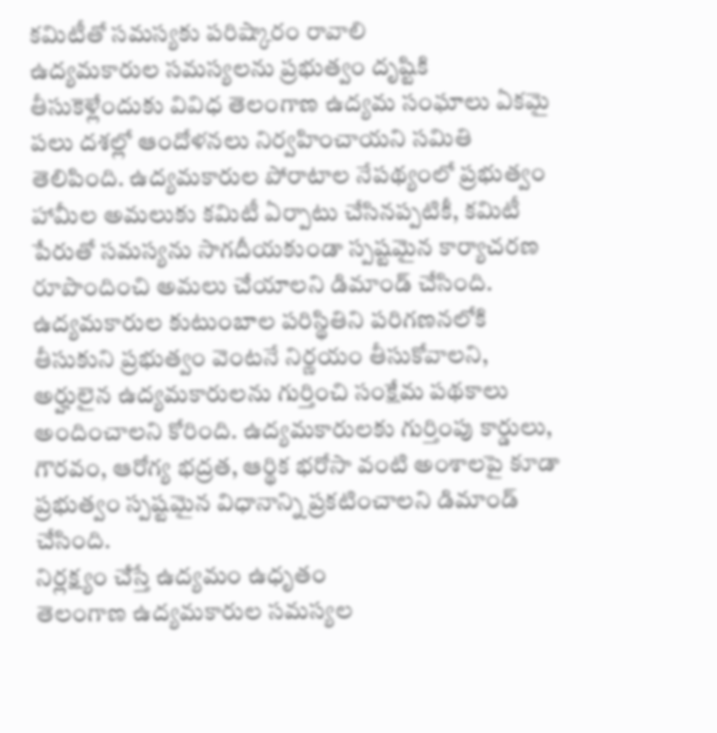కమిటీతో సమస్యకు పరిష్కారం రావాలి
ఉద్యమకారుల సమస్యలను ప్రభుత్వం దృష్టికి తీసుకెళ్లేందుకు వివిధ తెలంగాణ ఉద్యమ సంఘాలు ఏకమై పలు దశల్లో ఆందోళనలు నిర్వహించాయని సమితి తెలిపింది. ఉద్యమకారుల పోరాటాల నేపథ్యంలో ప్రభుత్వం హామీల అమలుకు కమిటీ ఏర్పాటు చేసినప్పటికీ, కమిటీ పేరుతో సమస్యను సాగదీయకుండా స్పష్టమైన కార్యాచరణ రూపొందించి అమలు చేయాలని డిమాండ్ చేసింది.
ఉద్యమకారుల కుటుంబాల పరిస్థితిని పరిగణనలోకి తీసుకుని ప్రభుత్వం వెంటనే నిర్ణయం తీసుకోవాలని, అర్హులైన ఉద్యమకారులను గుర్తించి సంక్షేమ పథకాలు అందించాలని కోరింది. ఉద్యమకారులకు గుర్తింపు కార్డులు, గౌరవం, ఆరోగ్య భద్రత, ఆర్థిక భరోసా వంటి అంశాలపై కూడా ప్రభుత్వం స్పష్టమైన విధానాన్ని ప్రకటించాలని డిమాండ్ చేసింది.
నిర్లక్ష్యం చేస్తే ఉద్యమం ఉధృతం
తెలంగాణ ఉద్యమకారుల సమస్యల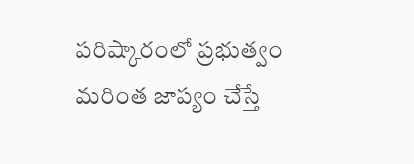పరిష్కారంలో ప్రభుత్వం మరింత జాప్యం చేస్తే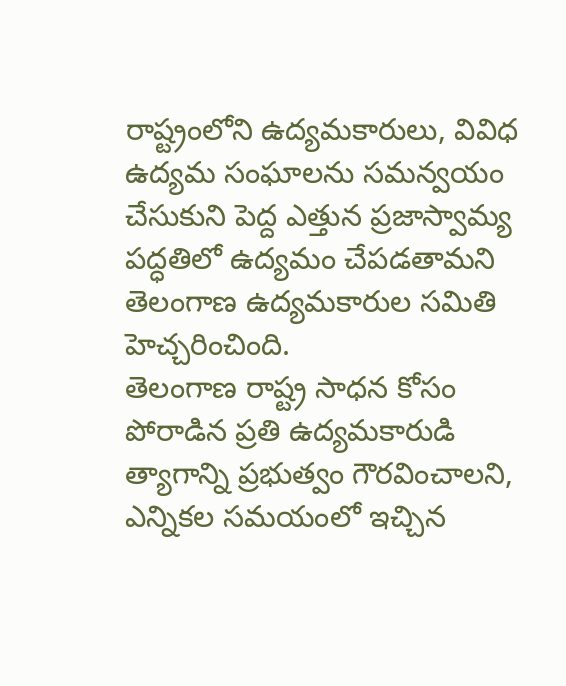రాష్ట్రంలోని ఉద్యమకారులు, వివిధ ఉద్యమ సంఘాలను సమన్వయం చేసుకుని పెద్ద ఎత్తున ప్రజాస్వామ్య పద్ధతిలో ఉద్యమం చేపడతామని తెలంగాణ ఉద్యమకారుల సమితి హెచ్చరించింది.
తెలంగాణ రాష్ట్ర సాధన కోసం పోరాడిన ప్రతి ఉద్యమకారుడి త్యాగాన్ని ప్రభుత్వం గౌరవించాలని, ఎన్నికల సమయంలో ఇచ్చిన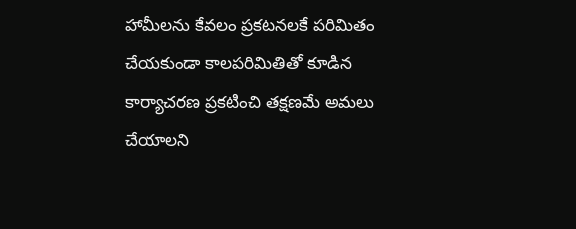హామీలను కేవలం ప్రకటనలకే పరిమితం చేయకుండా కాలపరిమితితో కూడిన కార్యాచరణ ప్రకటించి తక్షణమే అమలు చేయాలని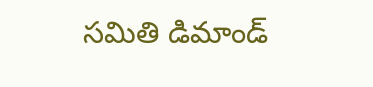సమితి డిమాండ్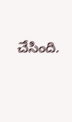చేసింది.